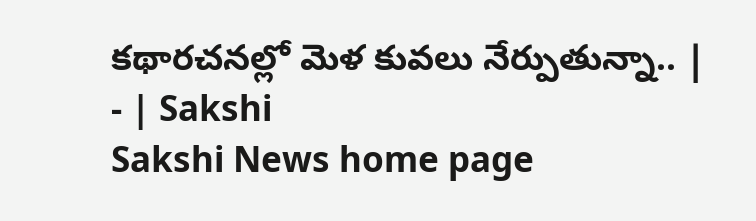కథారచనల్లో మెళ కువలు నేర్పుతున్నా.. | - | Sakshi
Sakshi News home page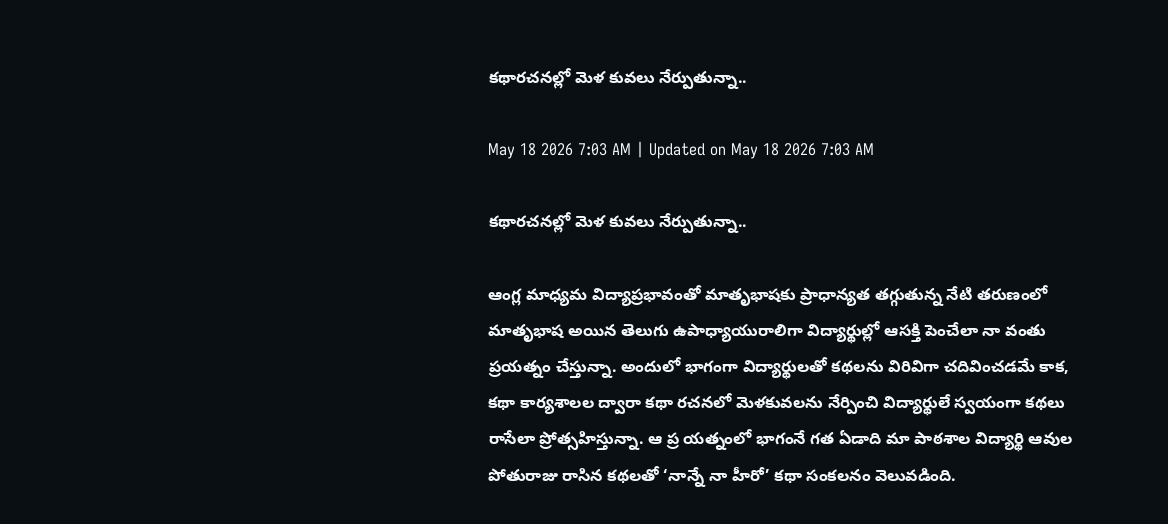కథారచనల్లో మెళ కువలు నేర్పుతున్నా..

May 18 2026 7:03 AM | Updated on May 18 2026 7:03 AM

కథారచనల్లో మెళ కువలు నేర్పుతున్నా..

ఆంగ్ల మాధ్యమ విద్యాప్రభావంతో మాతృభాషకు ప్రాధాన్యత తగ్గుతున్న నేటి తరుణంలో మాతృభాష అయిన తెలుగు ఉపాధ్యాయురాలిగా విద్యార్థుల్లో ఆసక్తి పెంచేలా నా వంతు ప్రయత్నం చేస్తున్నా. అందులో భాగంగా విద్యార్థులతో కథలను విరివిగా చదివించడమే కాక, కథా కార్యశాలల ద్వారా కథా రచనలో మెళకువలను నేర్పించి విద్యార్థులే స్వయంగా కథలు రాసేలా ప్రోత్సహిస్తున్నా. ఆ ప్ర యత్నంలో భాగంనే గత ఏడాది మా పాఠశాల విద్యార్థి ఆవుల పోతురాజు రాసిన కథలతో ‘నాన్నే నా హీరో’ కథా సంకలనం వెలువడింది.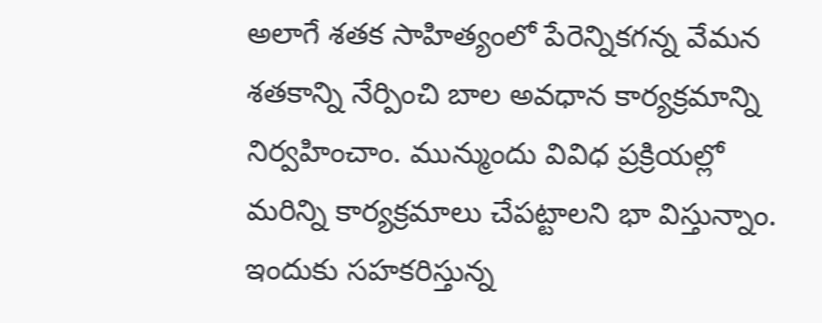అలాగే శతక సాహిత్యంలో పేరెన్నికగన్న వేమన శతకాన్ని నేర్పించి బాల అవధాన కార్యక్రమాన్ని నిర్వహించాం. మున్ముందు వివిధ ప్రక్రియల్లో మరిన్ని కార్యక్రమాలు చేపట్టాలని భా విస్తున్నాం. ఇందుకు సహకరిస్తున్న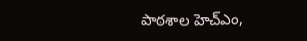పాఠశాల హెచ్‌ఎం,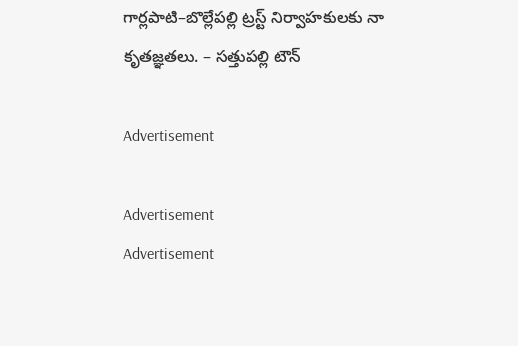గార్లపాటి–బొల్లేపల్లి ట్రస్ట్‌ నిర్వాహకులకు నా కృతజ్ఞతలు. – సత్తుపల్లి టౌన్‌

Advertisement

Advertisement
Advertisement